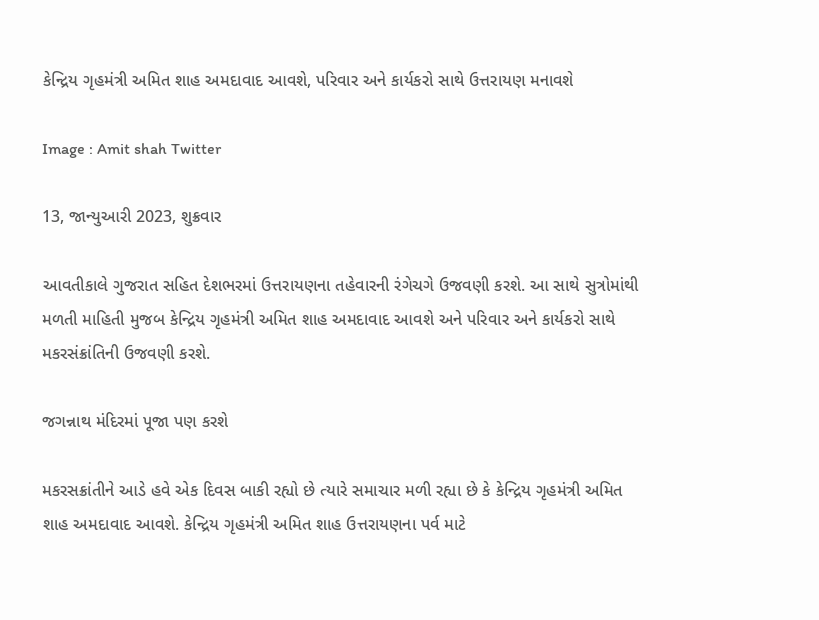કેન્દ્રિય ગૃહમંત્રી અમિત શાહ અમદાવાદ આવશે, પરિવાર અને કાર્યકરો સાથે ઉત્તરાયણ મનાવશે

Image : Amit shah Twitter

13, જાન્યુઆરી 2023, શુક્રવાર

આવતીકાલે ગુજરાત સહિત દેશભરમાં ઉત્તરાયણના તહેવારની રંગેચગે ઉજવણી કરશે. આ સાથે સુત્રોમાંથી મળતી માહિતી મુજબ કેન્દ્રિય ગૃહમંત્રી અમિત શાહ અમદાવાદ આવશે અને પરિવાર અને કાર્યકરો સાથે મકરસંક્રાંતિની ઉજવણી કરશે.

જગન્નાથ મંદિરમાં પૂજા પણ કરશે

મકરસક્રાંતીને આડે હવે એક દિવસ બાકી રહ્યો છે ત્યારે સમાચાર મળી રહ્યા છે કે કેન્દ્રિય ગૃહમંત્રી અમિત શાહ અમદાવાદ આવશે. કેન્દ્રિય ગૃહમંત્રી અમિત શાહ ઉત્તરાયણના પર્વ માટે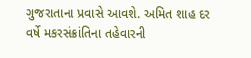ગુજરાતાના પ્રવાસે આવશે. અમિત શાહ દર વર્ષે મકરસંક્રાંતિના તહેવારની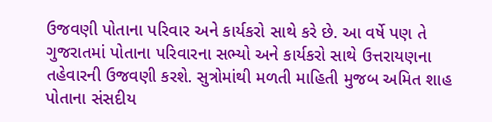ઉજવણી પોતાના પરિવાર અને કાર્યકરો સાથે કરે છે. આ વર્ષે પણ તે ગુજરાતમાં પોતાના પરિવારના સભ્યો અને કાર્યકરો સાથે ઉત્તરાયણના તહેવારની ઉજવણી કરશે. સુત્રોમાંથી મળતી માહિતી મુજબ અમિત શાહ પોતાના સંસદીય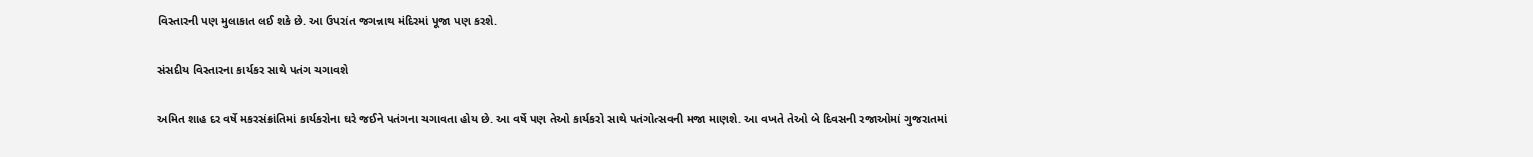વિસ્તારની પણ મુલાકાત લઈ શકે છે. આ ઉપરાંત જગન્નાથ મંદિરમાં પૂજા પણ કરશે.

સંસદીય વિસ્તારના કાર્યકર સાથે પતંગ ચગાવશે

અમિત શાહ દર વર્ષે મકરસંક્રાંતિમાં કાર્યકરોના ઘરે જઈને પતંગના ચગાવતા હોય છે. આ વર્ષે પણ તેઓ કાર્યકરો સાથે પતંગોત્સવની મજા માણશે. આ વખતે તેઓ બે દિવસની રજાઓમાં ગુજરાતમાં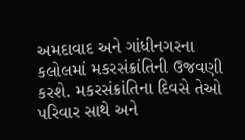અમદાવાદ અને ગાંધીનગરના કલોલમાં મકરસંક્રાંતિની ઉજવણી કરશે. મકરસંક્રાંતિના દિવસે તેઓ પરિવાર સાથે અને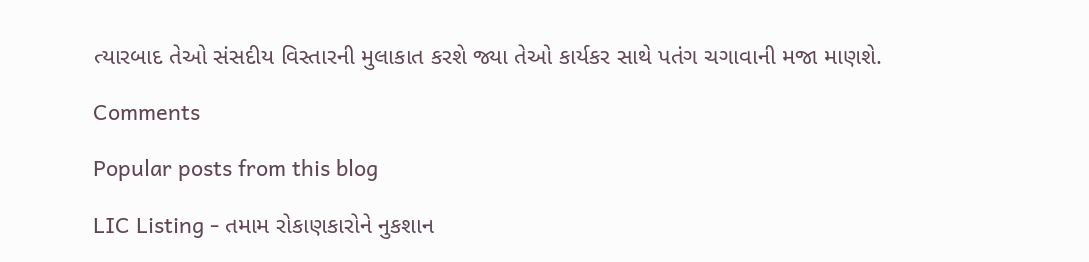ત્યારબાદ તેઓ સંસદીય વિસ્તારની મુલાકાત કરશે જ્યા તેઓ કાર્યકર સાથે પતંગ ચગાવાની મજા માણશે.

Comments

Popular posts from this blog

LIC Listing - તમામ રોકાણકારોને નુકશાન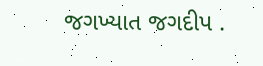જગખ્યાત જગદીપ .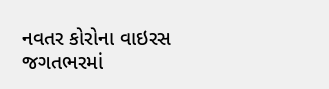નવતર કોરોના વાઇરસ જગતભરમાં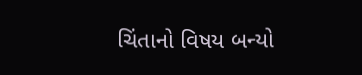ચિંતાનો વિષય બન્યો